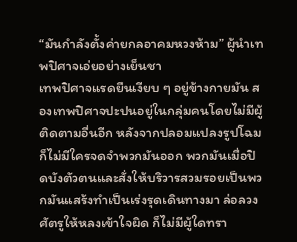“มันกำลังตั้งค่ายกลอาคมหวงห้าม” ผู้นำเทพปิศาจเอ่ยอย่างเย็นชา
เทพปิศาจแรดยืนเงียบ ๆ อยู่ข้างกายมัน สองเทพปิศาจปะปนอยู่ในกลุ่มคนโดยไม่มีผู้ติดตามอื่นอีก หลังจากปลอมแปลงรูปโฉมก็ไม่มีใครจดจำพวกมันออก พวกมันเมื่อปิดบังตัวตนและสั่งให้บริวารสวมรอยเป็นพวกมันแสร้งทำเป็นเร่งรุดเดินทางมา ล่อลวงศัตรูให้หลงเข้าใจผิด ก็ไม่มีผู้ใดทรา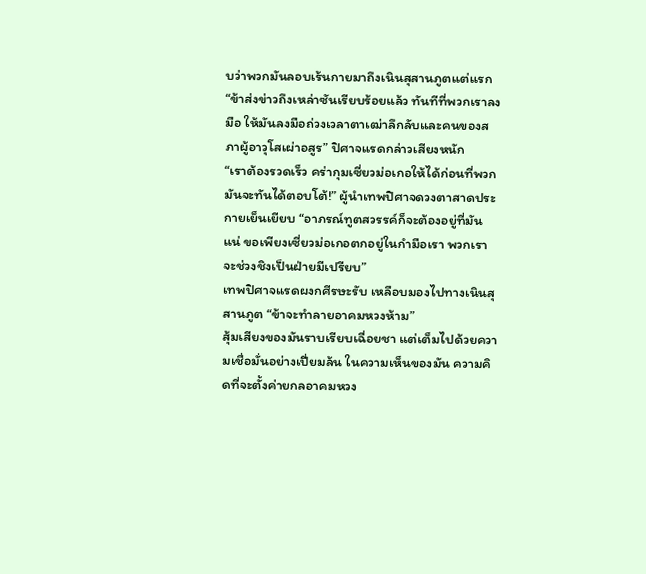บว่าพวกมันลอบเร้นกายมาถึงเนินสุสานภูตแต่แรก
“ข้าส่งข่าวถึงเหล่าซันเรียบร้อยแล้ว ทันทีที่พวกเราลงมือ ให้มันลงมือถ่วงเวลาตาเฒ่าลึกลับและคนของสภาผู้อาวุโสเผ่าอสูร” ปิศาจแรดกล่าวเสียงหนัก
“เราต้องรวดเร็ว คร่ากุมเซี่ยวม่อเกอให้ได้ก่อนที่พวกมันจะทันได้ตอบโต้!” ผู้นำเทพปิศาจดวงตาสาดประกายเย็นเยียบ “อาภรณ์ทูตสวรรค์ก็จะต้องอยู่ที่มันแน่ ขอเพียงเซี่ยวม่อเกอตกอยู่ในกำมือเรา พวกเราจะช่วงชิงเป็นฝ่ายมีเปรียบ”
เทพปิศาจแรดผงกศีรษะรับ เหลือบมองไปทางเนินสุสานภูต “ข้าจะทำลายอาคมหวงห้าม”
สุ้มเสียงของมันราบเรียบเฉื่อยชา แต่เต็มไปด้วยความเชื่อมั่นอย่างเปี่ยมล้น ในความเห็นของมัน ความคิดที่จะตั้งค่ายกลอาคมหวง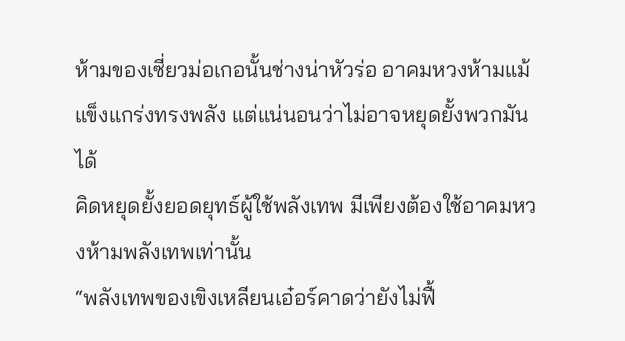ห้ามของเซี่ยวม่อเกอนั้นช่างน่าหัวร่อ อาคมหวงห้ามแม้แข็งแกร่งทรงพลัง แต่แน่นอนว่าไม่อาจหยุดยั้งพวกมันได้
คิดหยุดยั้งยอดยุทธ์ผู้ใช้พลังเทพ มีเพียงต้องใช้อาคมหวงห้ามพลังเทพเท่านั้น
“พลังเทพของเขิงเหลียนเอ๋อร์คาดว่ายังไม่ฟื้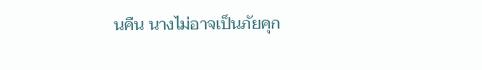นคืน นางไม่อาจเป็นภัยคุก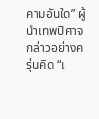คามอันใด” ผู้นำเทพปิศาจกล่าวอย่างครุ่นคิด “เ